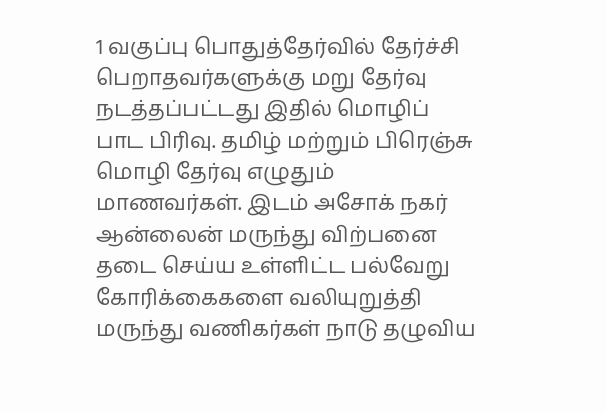1 வகுப்பு பொதுத்தேர்வில் தேர்ச்சி பெறாதவர்களுக்கு மறு தேர்வு நடத்தப்பட்டது இதில் மொழிப் பாட பிரிவு. தமிழ் மற்றும் பிரெஞ்சு மொழி தேர்வு எழுதும் மாணவர்கள். இடம் அசோக் நகர்
ஆன்லைன் மருந்து விற்பனை தடை செய்ய உள்ளிட்ட பல்வேறு கோரிக்கைகளை வலியுறுத்தி மருந்து வணிகர்கள் நாடு தழுவிய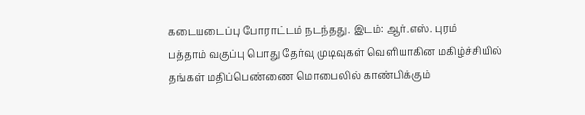கடையடைப்பு போராட்டம் நடந்தது. இடம்: ஆர்.எஸ். புரம்
பத்தாம் வகுப்பு பொது தேர்வு முடிவுகள் வெளியாகின மகிழ்ச்சியில் தங்கள் மதிப்பெண்ணை மொபைலில் காண்பிக்கும்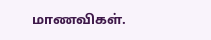மாணவிகள்.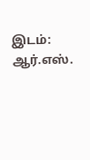இடம்: ஆர்.எஸ்.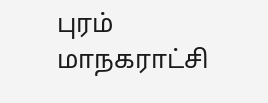புரம் மாநகராட்சி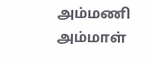அம்மணி அம்மாள்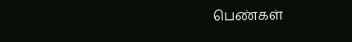பெண்கள்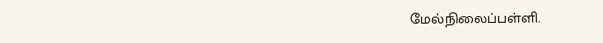மேல்நிலைப்பள்ளி.